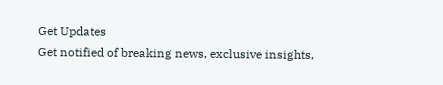Get Updates
Get notified of breaking news, exclusive insights,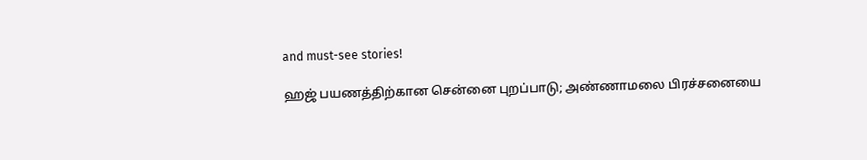and must-see stories!

ஹஜ் பயணத்திற்கான சென்னை புறப்பாடு; அண்ணாமலை பிரச்சனையை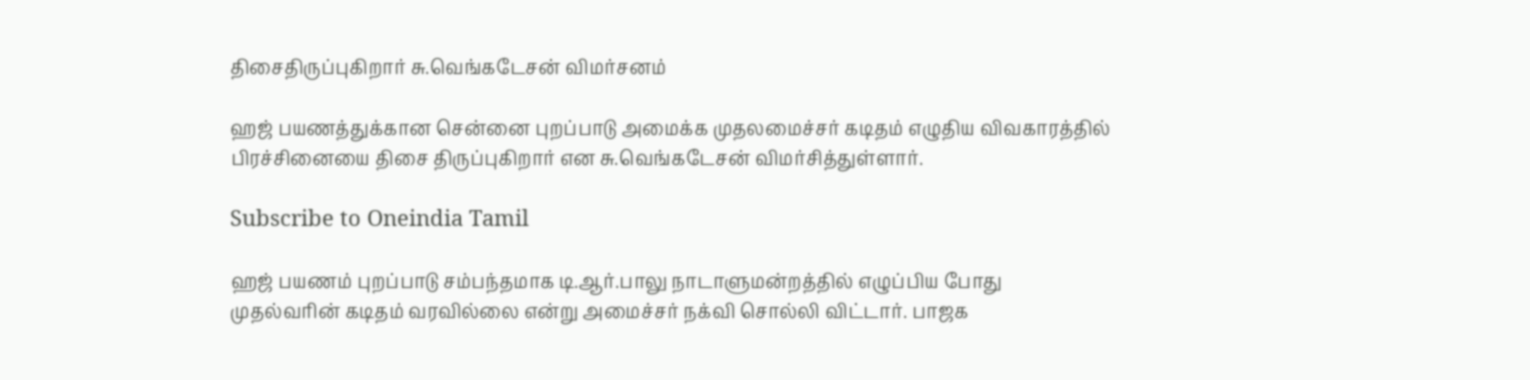திசைதிருப்புகிறார் சு.வெங்கடேசன் விமர்சனம்

ஹஜ் பயணத்துக்கான சென்னை புறப்பாடு அமைக்க முதலமைச்சர் கடிதம் எழுதிய விவகாரத்தில் பிரச்சினையை திசை திருப்புகிறார் என சு.வெங்கடேசன் விமர்சித்துள்ளார்.

Subscribe to Oneindia Tamil

ஹஜ் பயணம் புறப்பாடு சம்பந்தமாக டி.ஆர்.பாலு நாடாளுமன்றத்தில் எழுப்பிய போது முதல்வரின் கடிதம் வரவில்லை என்று அமைச்சர் நக்வி சொல்லி விட்டார். பாஜக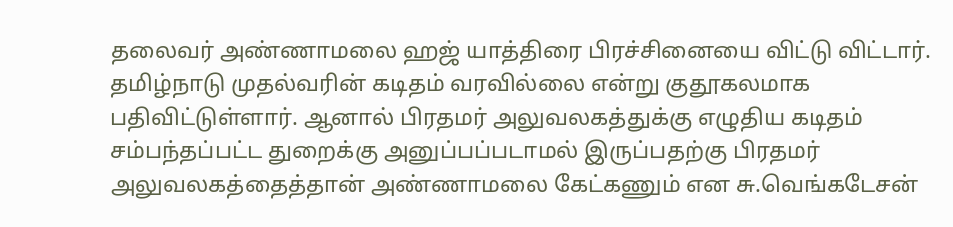தலைவர் அண்ணாமலை ஹஜ் யாத்திரை பிரச்சினையை விட்டு விட்டார். தமிழ்நாடு முதல்வரின் கடிதம் வரவில்லை என்று குதூகலமாக பதிவிட்டுள்ளார். ஆனால் பிரதமர் அலுவலகத்துக்கு எழுதிய கடிதம் சம்பந்தப்பட்ட துறைக்கு அனுப்பப்படாமல் இருப்பதற்கு பிரதமர் அலுவலகத்தைத்தான் அண்ணாமலை கேட்கணும் என சு.வெங்கடேசன்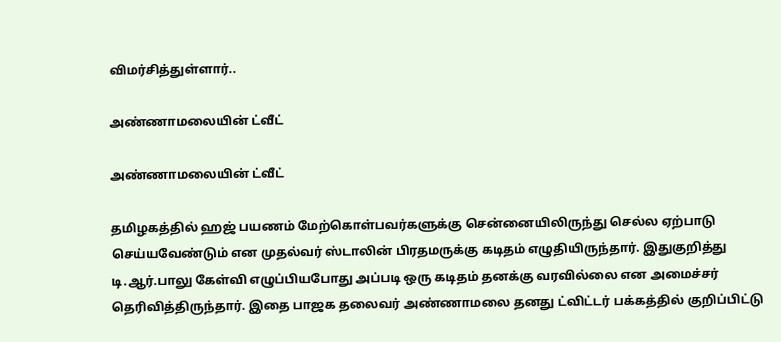விமர்சித்துள்ளார்..

அண்ணாமலையின் ட்வீட்

அண்ணாமலையின் ட்வீட்

தமிழகத்தில் ஹஜ் பயணம் மேற்கொள்பவர்களுக்கு சென்னையிலிருந்து செல்ல ஏற்பாடு செய்யவேண்டும் என முதல்வர் ஸ்டாலின் பிரதமருக்கு கடிதம் எழுதியிருந்தார். இதுகுறித்து டி.ஆர்.பாலு கேள்வி எழுப்பியபோது அப்படி ஒரு கடிதம் தனக்கு வரவில்லை என அமைச்சர் தெரிவித்திருந்தார். இதை பாஜக தலைவர் அண்ணாமலை தனது ட்விட்டர் பக்கத்தில் குறிப்பிட்டு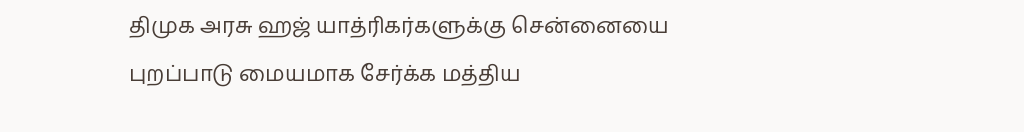திமுக அரசு ஹஜ் யாத்ரிகர்களுக்கு சென்னையை புறப்பாடு மையமாக சேர்க்க மத்திய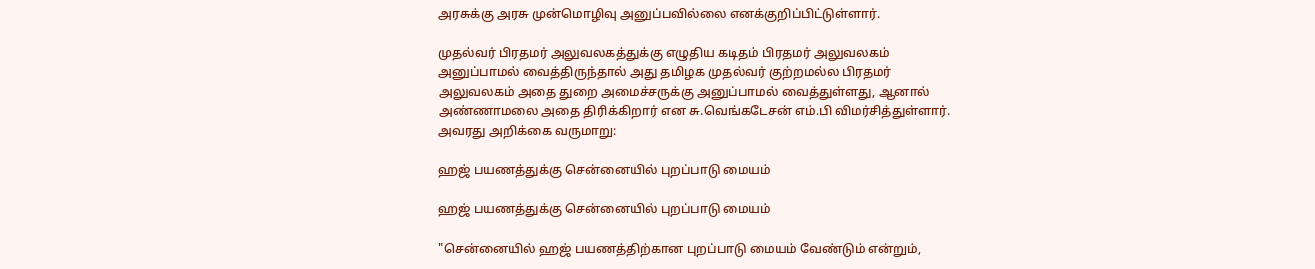அரசுக்கு அரசு முன்மொழிவு அனுப்பவில்லை எனக்குறிப்பிட்டுள்ளார்.

முதல்வர் பிரதமர் அலுவலகத்துக்கு எழுதிய கடிதம் பிரதமர் அலுவலகம் அனுப்பாமல் வைத்திருந்தால் அது தமிழக முதல்வர் குற்றமல்ல பிரதமர் அலுவலகம் அதை துறை அமைச்சருக்கு அனுப்பாமல் வைத்துள்ளது, ஆனால் அண்ணாமலை அதை திரிக்கிறார் என சு.வெங்கடேசன் எம்.பி விமர்சித்துள்ளார். அவரது அறிக்கை வருமாறு:

ஹஜ் பயணத்துக்கு சென்னையில் புறப்பாடு மையம்

ஹஜ் பயணத்துக்கு சென்னையில் புறப்பாடு மையம்

"சென்னையில் ஹஜ் பயணத்திற்கான புறப்பாடு மையம் வேண்டும் என்றும்,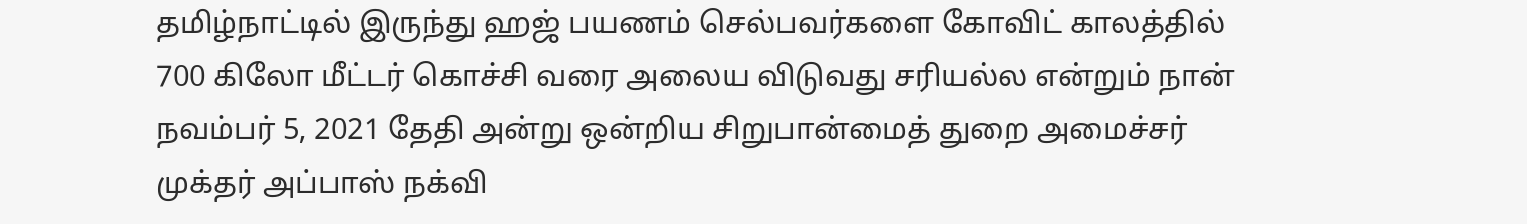தமிழ்நாட்டில் இருந்து ஹஜ் பயணம் செல்பவர்களை கோவிட் காலத்தில் 700 கிலோ மீட்டர் கொச்சி வரை அலைய விடுவது சரியல்ல என்றும் நான் நவம்பர் 5, 2021 தேதி அன்று ஒன்றிய சிறுபான்மைத் துறை அமைச்சர் முக்தர் அப்பாஸ் நக்வி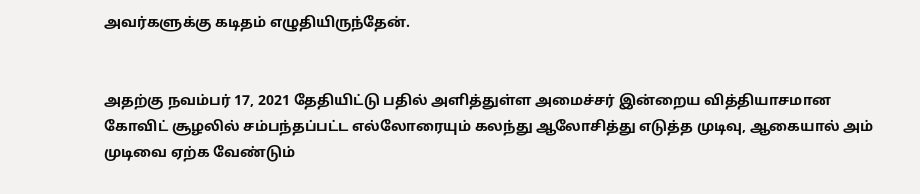அவர்களுக்கு கடிதம் எழுதியிருந்தேன்.


அதற்கு நவம்பர் 17, 2021 தேதியிட்டு பதில் அளித்துள்ள அமைச்சர் இன்றைய வித்தியாசமான கோவிட் சூழலில் சம்பந்தப்பட்ட எல்லோரையும் கலந்து ஆலோசித்து எடுத்த முடிவு, ஆகையால் அம் முடிவை ஏற்க வேண்டும்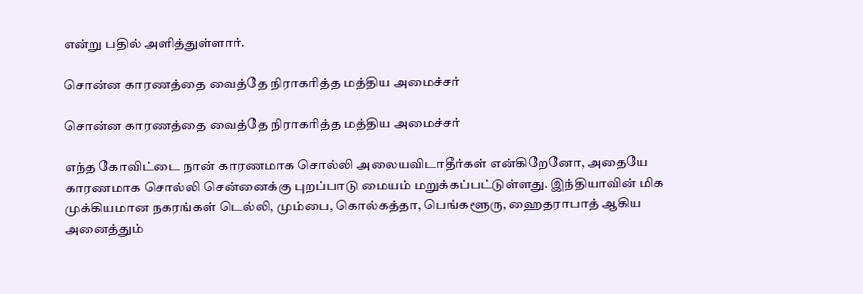என்று பதில் அளித்துள்ளார்.

சொன்ன காரணத்தை வைத்தே நிராகரித்த மத்திய அமைச்சர்

சொன்ன காரணத்தை வைத்தே நிராகரித்த மத்திய அமைச்சர்

எந்த கோவிட்டை நான் காரணமாக சொல்லி அலையவிடாதீர்கள் என்கிறேனோ, அதையே காரணமாக சொல்லி சென்னைக்கு புறப்பாடு மையம் மறுக்கப்பட்டுள்ளது. இந்தியாவின் மிக முக்கியமான நகரங்கள் டெல்லி, மும்பை, கொல்கத்தா, பெங்களூரு, ஹைதராபாத் ஆகிய அனைத்தும்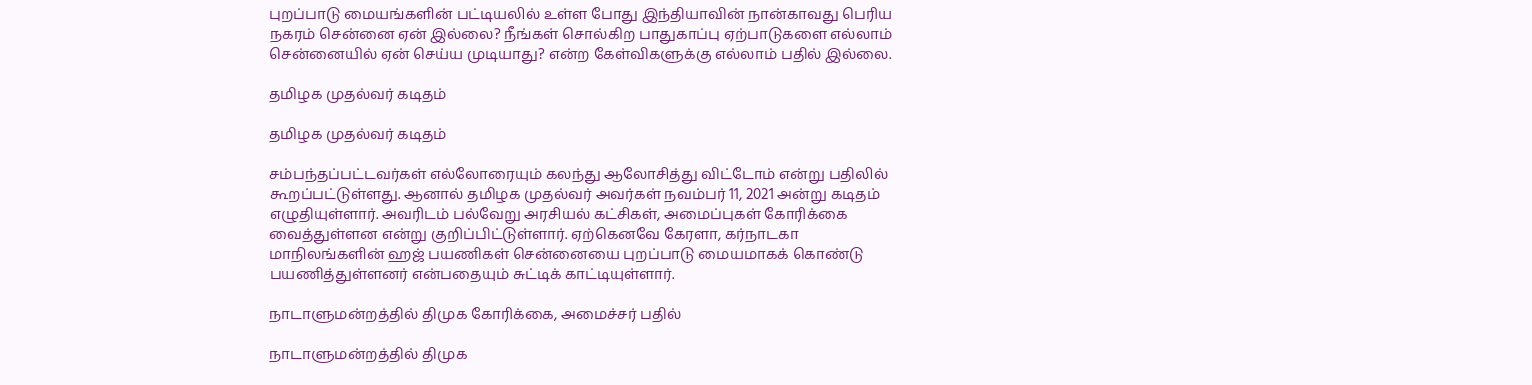புறப்பாடு மையங்களின் பட்டியலில் உள்ள போது இந்தியாவின் நான்காவது பெரிய நகரம் சென்னை ஏன் இல்லை? நீங்கள் சொல்கிற பாதுகாப்பு ஏற்பாடுகளை எல்லாம் சென்னையில் ஏன் செய்ய முடியாது? என்ற கேள்விகளுக்கு எல்லாம் பதில் இல்லை.

தமிழக முதல்வர் கடிதம்

தமிழக முதல்வர் கடிதம்

சம்பந்தப்பட்டவர்கள் எல்லோரையும் கலந்து ஆலோசித்து விட்டோம் என்று பதிலில் கூறப்பட்டுள்ளது. ஆனால் தமிழக முதல்வர் அவர்கள் நவம்பர் 11, 2021 அன்று கடிதம் எழுதியுள்ளார். அவரிடம் பல்வேறு அரசியல் கட்சிகள், அமைப்புகள் கோரிக்கை வைத்துள்ளன என்று குறிப்பிட்டுள்ளார். ஏற்கெனவே கேரளா, கர்நாடகா மாநிலங்களின் ஹஜ் பயணிகள் சென்னையை புறப்பாடு மையமாகக் கொண்டு பயணித்துள்ளனர் என்பதையும் சுட்டிக் காட்டியுள்ளார்.

நாடாளுமன்றத்தில் திமுக கோரிக்கை, அமைச்சர் பதில்

நாடாளுமன்றத்தில் திமுக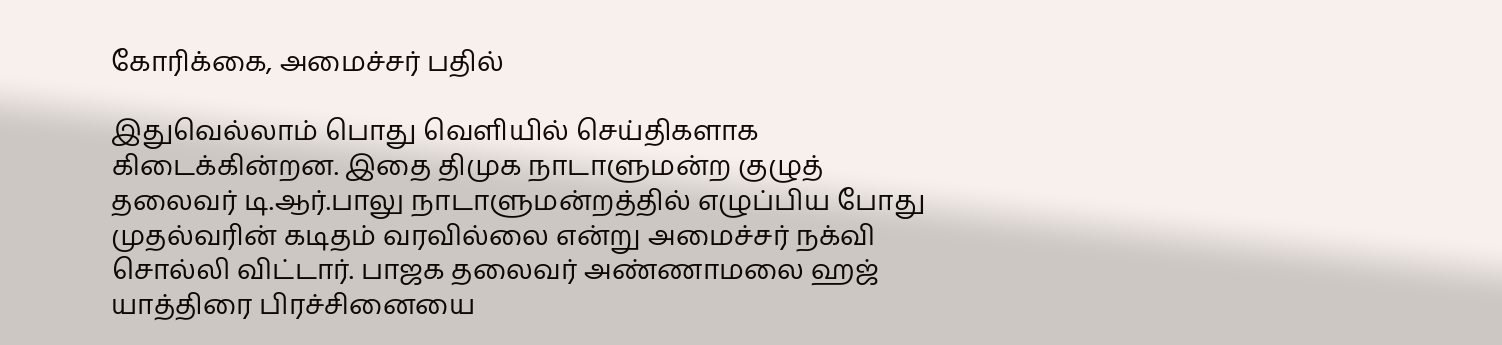கோரிக்கை, அமைச்சர் பதில்

இதுவெல்லாம் பொது வெளியில் செய்திகளாக கிடைக்கின்றன. இதை திமுக நாடாளுமன்ற குழுத் தலைவர் டி.ஆர்.பாலு நாடாளுமன்றத்தில் எழுப்பிய போது முதல்வரின் கடிதம் வரவில்லை என்று அமைச்சர் நக்வி சொல்லி விட்டார். பாஜக தலைவர் அண்ணாமலை ஹஜ் யாத்திரை பிரச்சினையை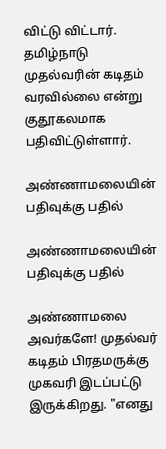விட்டு விட்டார். தமிழ்நாடு முதல்வரின் கடிதம் வரவில்லை என்று குதூகலமாக பதிவிட்டுள்ளார்.

அண்ணாமலையின் பதிவுக்கு பதில்

அண்ணாமலையின் பதிவுக்கு பதில்

அண்ணாமலை அவர்களே! முதல்வர் கடிதம் பிரதமருக்கு முகவரி இடப்பட்டு இருக்கிறது. "எனது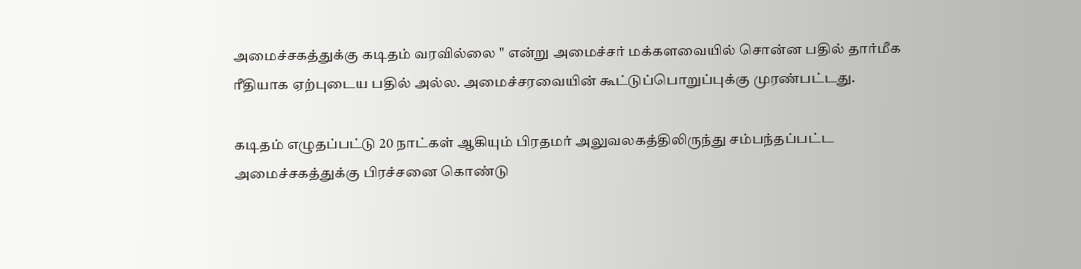அமைச்சகத்துக்கு கடிதம் வரவில்லை " என்று அமைச்சர் மக்களவையில் சொன்ன பதில் தார்மீக ரீதியாக ஏற்புடைய பதில் அல்ல. அமைச்சரவையின் கூட்டுப்பொறுப்புக்கு முரண்பட்டது.

கடிதம் எழுதப்பட்டு 20 நாட்கள் ஆகியும் பிரதமர் அலுவலகத்திலிருந்து சம்பந்தப்பட்ட அமைச்சகத்துக்கு பிரச்சனை கொண்டு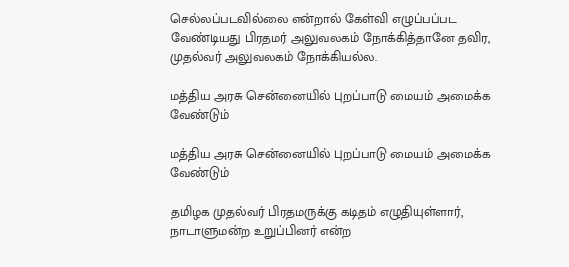செல்லப்படவில்லை என்றால் கேள்வி எழுப்பப்பட வேண்டியது பிரதமர் அலுவலகம் நோக்கித்தானே தவிர, முதல்வர் அலுவலகம் நோக்கியல்ல.

மத்திய அரசு சென்னையில் புறப்பாடு மையம் அமைக்க வேண்டும்

மத்திய அரசு சென்னையில் புறப்பாடு மையம் அமைக்க வேண்டும்

தமிழக முதல்வர் பிரதமருக்கு கடிதம் எழுதியுள்ளார், நாடாளுமன்ற உறுப்பினர் என்ற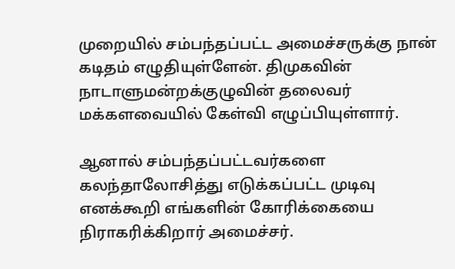முறையில் சம்பந்தப்பட்ட அமைச்சருக்கு நான் கடிதம் எழுதியுள்ளேன். திமுகவின் நாடாளுமன்றக்குழுவின் தலைவர் மக்களவையில் கேள்வி எழுப்பியுள்ளார்.

ஆனால் சம்பந்தப்பட்டவர்களை கலந்தாலோசித்து எடுக்கப்பட்ட முடிவு எனக்கூறி எங்களின் கோரிக்கையை நிராகரிக்கிறார் அமைச்சர்.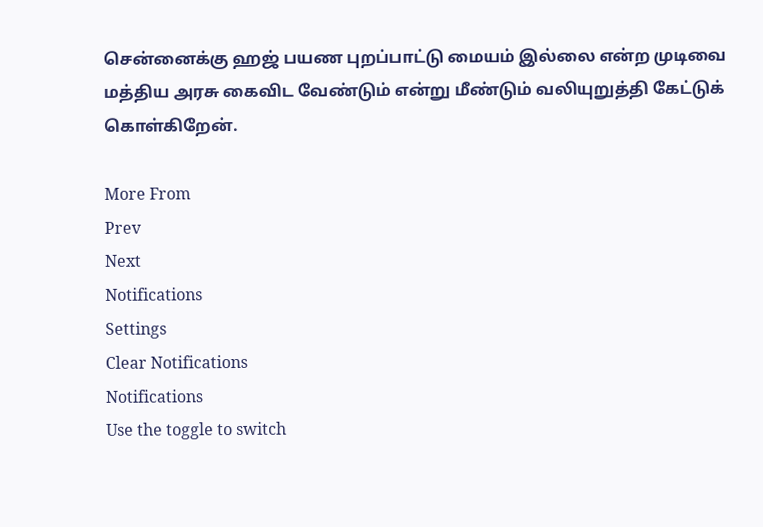சென்னைக்கு ஹஜ் பயண புறப்பாட்டு மையம் இல்லை என்ற முடிவை மத்திய அரசு கைவிட வேண்டும் என்று மீண்டும் வலியுறுத்தி கேட்டுக் கொள்கிறேன்.

More From
Prev
Next
Notifications
Settings
Clear Notifications
Notifications
Use the toggle to switch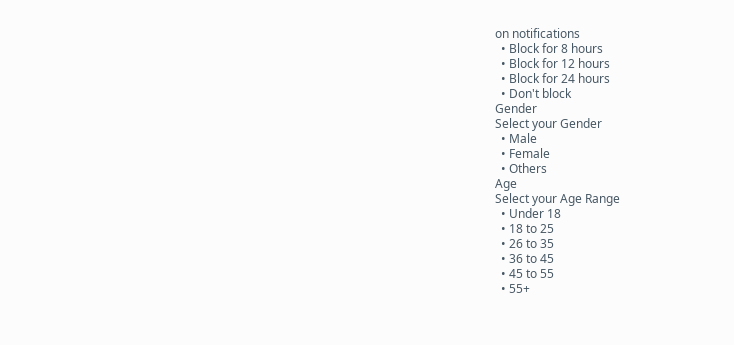on notifications
  • Block for 8 hours
  • Block for 12 hours
  • Block for 24 hours
  • Don't block
Gender
Select your Gender
  • Male
  • Female
  • Others
Age
Select your Age Range
  • Under 18
  • 18 to 25
  • 26 to 35
  • 36 to 45
  • 45 to 55
  • 55+